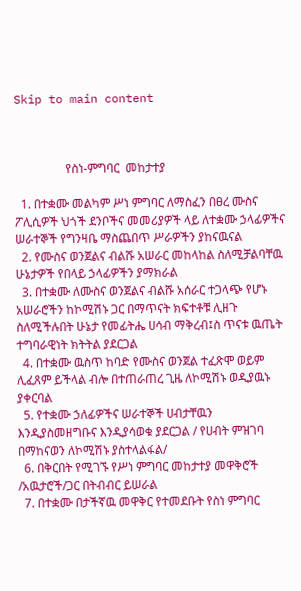Skip to main content



                 የስነ-ምግባር  መከታተያ

  1. በተቋሙ መልካም ሥነ ምግባር ለማስፈን በፀረ ሙስና ፖሊሲዎች ህጎች ደንቦችና መመሪያዎች ላይ ለተቋሙ ኃላፊዎችና ሠራተኞች የግንዛቤ ማስጨበጥ ሥራዎችን ያከናዉናል
  2. የሙስና ወንጀልና ብልሹ አሠራር መከላከል ስለሚቻልባቸዉ ሁኔታዎች የበላይ ኃላፊዎችን ያማክራል
  3. በተቋሙ ለሙስና ወንጀልና ብልሹ አሰራር ተጋላጭ የሆኑ አሠራሮችን ከኮሚሽኑ ጋር በማጥናት ክፍተቶቹ ሊዘጉ ስለሚችሉበት ሁኔታ የመፊትሔ ሀሳብ ማቅረብ፤ስ ጥናቱ ዉጤት ተግባራዊነት ክትትል ያደርጋል
  4. በተቋሙ ዉስጥ ከባድ የሙስና ወንጀል ተፈጽሞ ወይም ሊፈጸም ይችላል ብሎ በተጠራጠረ ጊዜ ለኮሚሽኑ ወዲያዉኑ ያቀርባል
  5. የተቋሙ ኃለፊዎችና ሠራተኞች ሀብታቸዉን እንዲያስመዘግቡና እንዲያሳወቁ ያደርጋል / የሀብት ምዝገባ በማከናወን ለኮሚሽኑ ያስተላልፋል/
  6. በቅርበት የሚገኙ የሥነ ምግባር መከታተያ መዋቅሮች /አዉታሮች/ጋር በትብብር ይሠራል
  7. በተቋሙ በታችኛዉ መዋቅር የተመደቡት የስነ ምግባር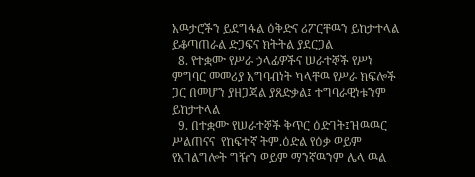አዉታሮችን ይደግፋል ዕቅድና ሪፖርቸዉን ይከታተላል ይቆጣጠራል ድጋፍና ክትትል ያደርጋል
  8. የተቋሙ የሥራ ኃላፊዎችና ሠራተኞች የሥነ ምግባር መመሪያ አግባብነት ካላቸዉ የሥራ ክፍሎች ጋር በመሆን ያዘጋጃል ያጸድቃል፤ ተግባራዊነቱንም ይከታተላል
  9. በተቋሙ የሠራተኞች ቅጥር ዕድገት፤ዝዉዉር ሥልጠናና  የከፍተኛ ትም.ዕድል የዕቃ ወይም የአገልግሎት ግዥን ወይም ማንኛዉንም ሌላ ዉል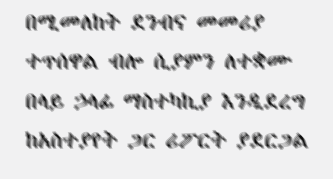በሚመለከት ደንብና መመሪያ ተጥሰዋል ብሎ ሲያምን ለተቋሙ በላይ ኃላፊ ማስተካኪያ እንዲደረግ ከአስተያየት ጋር ሪፖርት ያደርጋል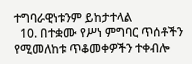ተግባራዊነቱንም ይከታተላል
  10. በተቋሙ የሥነ ምግባር ጥሰቶችን የሚመለከቱ ጥቆመቀዎችን ተቀብሎ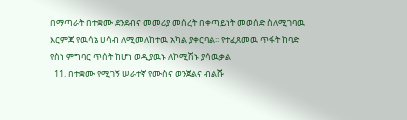በማጣራት በተቋሙ ደንደብና መመሪያ መሰረት በቀጣይነት መወሰድ ስለሚገባዉ እርምጃ የዉሳኔ ሀሳብ ለሚመለከተዉ አካል ያቀርባል፡፡ የተፈጸመዉ ጥፋት ከባድ የስነ ምግባር ጥሰት ከሆነ ወዲያዉኑ ለኮሚሽኑ ያሳዉቃል
  11. በተቋሙ የሚገኝ ሠራተኛ የሙስና ወንጀልና ብልሹ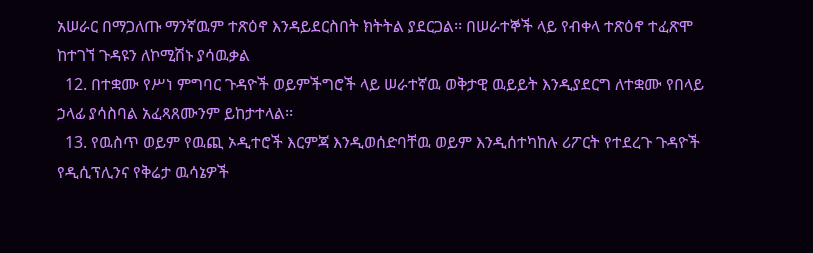አሠራር በማጋለጡ ማንኛዉም ተጽዕኖ እንዳይደርስበት ክትትል ያደርጋል፡፡ በሠራተኞች ላይ የብቀላ ተጽዕኖ ተፈጽሞ ከተገኘ ጉዳዩን ለኮሚሽኑ ያሳዉቃል
  12. በተቋሙ የሥነ ምግባር ጉዳዮች ወይምችግሮች ላይ ሠራተኛዉ ወቅታዊ ዉይይት እንዲያደርግ ለተቋሙ የበላይ ኃላፊ ያሳስባል አፈጻጸሙንም ይከታተላል፡፡
  13. የዉስጥ ወይም የዉጪ ኦዲተሮች እርምጃ እንዲወሰድባቸዉ ወይም እንዲሰተካከሉ ሪፖርት የተደረጉ ጉዳዮች የዲሲፕሊንና የቅሬታ ዉሳኔዎች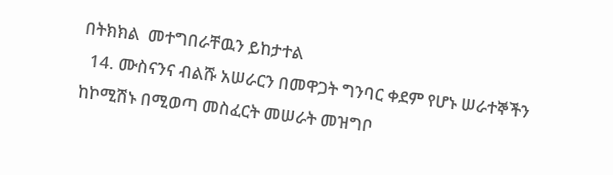በትክክል  መተግበራቸዉን ይከታተል
  14. ሙስናንና ብልሹ አሠራርን በመዋጋት ግንባር ቀደም የሆኑ ሠራተኞችን ከኮሚሽኑ በሚወጣ መስፈርት መሠራት መዝግቦ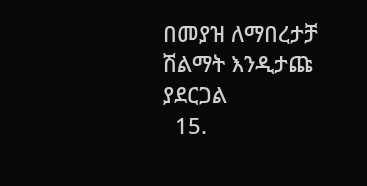በመያዝ ለማበረታቻ ሽልማት እንዲታጩ ያደርጋል
  15.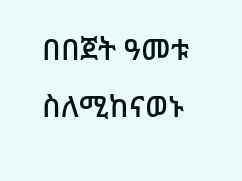በበጀት ዓመቱ ስለሚከናወኑ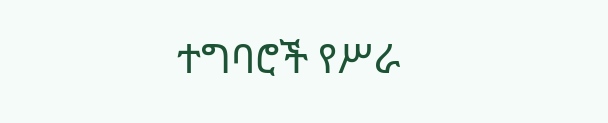ተግባሮች የሥራ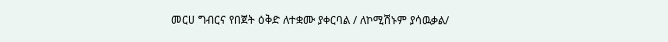መርሀ ግብርና የበጀት ዕቅድ ለተቋሙ ያቀርባል / ለኮሚሽኑም ያሳዉቃል/